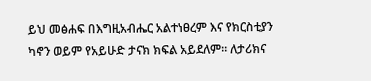ይህ መፅሐፍ በእግዚአብሔር አልተነፀረም እና የክርስቲያን ካኖን ወይም የአይሁድ ታናክ ክፍል አይደለም። ለታሪክና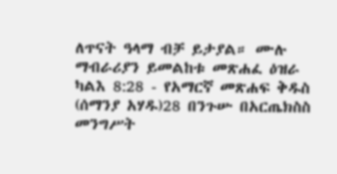ለጥናት ዓላማ ብቻ ይታያል። ሙሉ ማብራሪያን ይመልከቱ መጽሐፈ ዕዝራ ካልእ 8:28 - የአማርኛ መጽሐፍ ቅዱስ (ሰማንያ አሃዱ)28 በንጉሡ በአርጤክስስ መንግሥት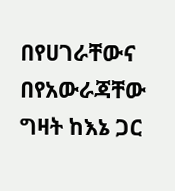በየሀገራቸውና በየአውራጃቸው ግዛት ከእኔ ጋር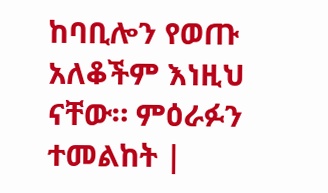ከባቢሎን የወጡ አለቆችም እነዚህ ናቸው። ምዕራፉን ተመልከት |